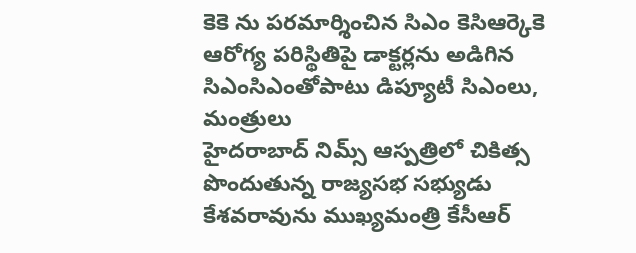కెకె ను పరమార్శించిన సిఎం కెసిఆర్కెకె ఆరోగ్య పరిస్థితిపై డాక్టర్లను అడిగిన సిఎంసిఎంతోపాటు డిప్యూటీ సిఎంలు, మంత్రులు
హైదరాబాద్ నిమ్స్ ఆస్పత్రిలో చికిత్స పొందుతున్న రాజ్యసభ సభ్యుడు కేశవరావును ముఖ్యమంత్రి కేసీఆర్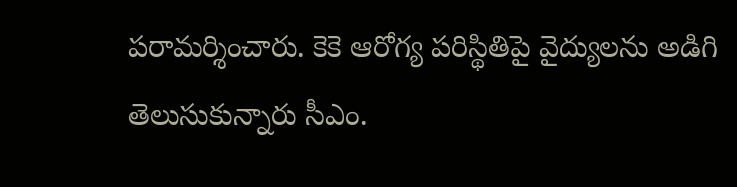పరామర్శించారు. కెకె ఆరోగ్య పరిస్థితిపై వైద్యులను అడిగి తెలుసుకున్నారు సీఎం.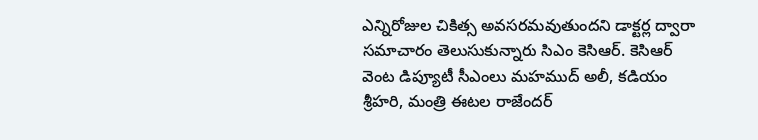ఎన్నిరోజుల చికిత్స అవసరమవుతుందని డాక్టర్ల ద్వారా సమాచారం తెలుసుకున్నారు సిఎం కెసిఆర్. కెసిఆర్ వెంట డిప్యూటీ సీఎంలు మహముద్ అలీ, కడియం శ్రీహరి, మంత్రి ఈటల రాజేందర్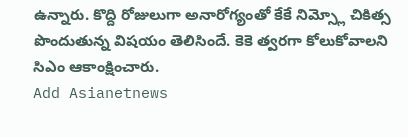ఉన్నారు. కొద్ది రోజులుగా అనారోగ్యంతో కేకే నిమ్స్లో చికిత్స పొందుతున్న విషయం తెలిసిందే. కెకె త్వరగా కోలుకోవాలని సిఎం ఆకాంక్షించారు.
Add Asianetnews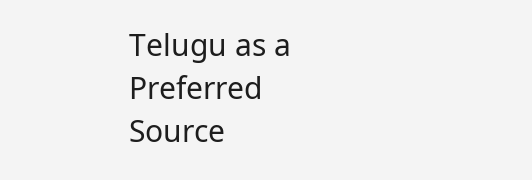Telugu as a Preferred Source